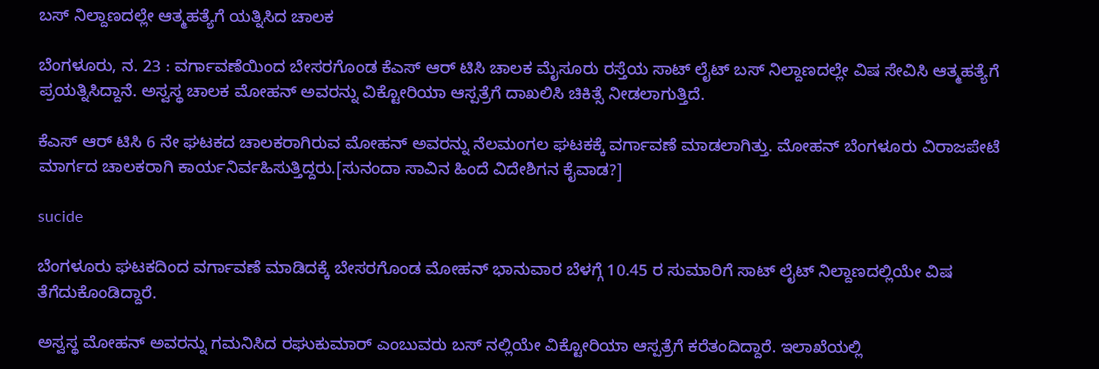ಬಸ್ ನಿಲ್ದಾಣದಲ್ಲೇ ಆತ್ಮಹತ್ಯೆಗೆ ಯತ್ನಿಸಿದ ಚಾಲಕ

ಬೆಂಗಳೂರು, ನ. 23 : ವರ್ಗಾವಣೆಯಿಂದ ಬೇಸರಗೊಂಡ ಕೆಎಸ್ ಆರ್ ಟಿಸಿ ಚಾಲಕ ಮೈಸೂರು ರಸ್ತೆಯ ಸಾಟ್ ಲೈಟ್ ಬಸ್ ನಿಲ್ದಾಣದಲ್ಲೇ ವಿಷ ಸೇವಿಸಿ ಆತ್ಮಹತ್ಯೆಗೆ ಪ್ರಯತ್ನಿಸಿದ್ದಾನೆ. ಅಸ್ವಸ್ಥ ಚಾಲಕ ಮೋಹನ್ ಅವರನ್ನು ವಿಕ್ಟೋರಿಯಾ ಆಸ್ಪತ್ರೆಗೆ ದಾಖಲಿಸಿ ಚಿಕಿತ್ಸೆ ನೀಡಲಾಗುತ್ತಿದೆ.

ಕೆಎಸ್ ಆರ್ ಟಿಸಿ 6 ನೇ ಘಟಕದ ಚಾಲಕರಾಗಿರುವ ಮೋಹನ್ ಅವರನ್ನು ನೆಲಮಂಗಲ ಘಟಕಕ್ಕೆ ವರ್ಗಾವಣೆ ಮಾಡಲಾಗಿತ್ತು. ಮೋಹನ್ ಬೆಂಗಳೂರು ವಿರಾಜಪೇಟೆ ಮಾರ್ಗದ ಚಾಲಕರಾಗಿ ಕಾರ್ಯನಿರ್ವಹಿಸುತ್ತಿದ್ದರು.[ಸುನಂದಾ ಸಾವಿನ ಹಿಂದೆ ವಿದೇಶಿಗನ ಕೈವಾಡ?]

sucide

ಬೆಂಗಳೂರು ಘಟಕದಿಂದ ವರ್ಗಾವಣೆ ಮಾಡಿದಕ್ಕೆ ಬೇಸರಗೊಂಡ ಮೋಹನ್ ಭಾನುವಾರ ಬೆಳಗ್ಗೆ 10.45 ರ ಸುಮಾರಿಗೆ ಸಾಟ್ ಲೈಟ್ ನಿಲ್ದಾಣದಲ್ಲಿಯೇ ವಿಷ ತೆಗೆದುಕೊಂಡಿದ್ದಾರೆ.

ಅಸ್ವಸ್ಥ ಮೋಹನ್ ಅವರನ್ನು ಗಮನಿಸಿದ ರಘುಕುಮಾರ್ ಎಂಬುವರು ಬಸ್ ನಲ್ಲಿಯೇ ವಿಕ್ಟೋರಿಯಾ ಆಸ್ಪತ್ರೆಗೆ ಕರೆತಂದಿದ್ದಾರೆ. ಇಲಾಖೆಯಲ್ಲಿ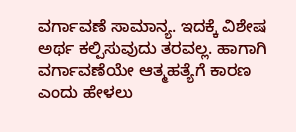ವರ್ಗಾವಣೆ ಸಾಮಾನ್ಯ. ಇದಕ್ಕೆ ವಿಶೇಷ ಅರ್ಥ ಕಲ್ಪಿಸುವುದು ತರವಲ್ಲ. ಹಾಗಾಗಿ ವರ್ಗಾವಣೆಯೇ ಆತ್ಮಹತ್ಯೆಗೆ ಕಾರಣ ಎಂದು ಹೇಳಲು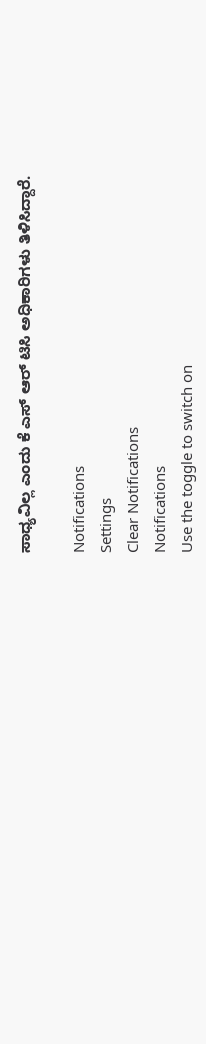ಸಾಧ್ಯವಿಲ್ಲ ಎಂದು ಕೆ ಎಸ್ ಆರ್ ಟಿಸಿ ಅಧಿಕಾರಿಗಳು ತಿಳಿಸಿದ್ದಾರೆ.

Notifications
Settings
Clear Notifications
Notifications
Use the toggle to switch on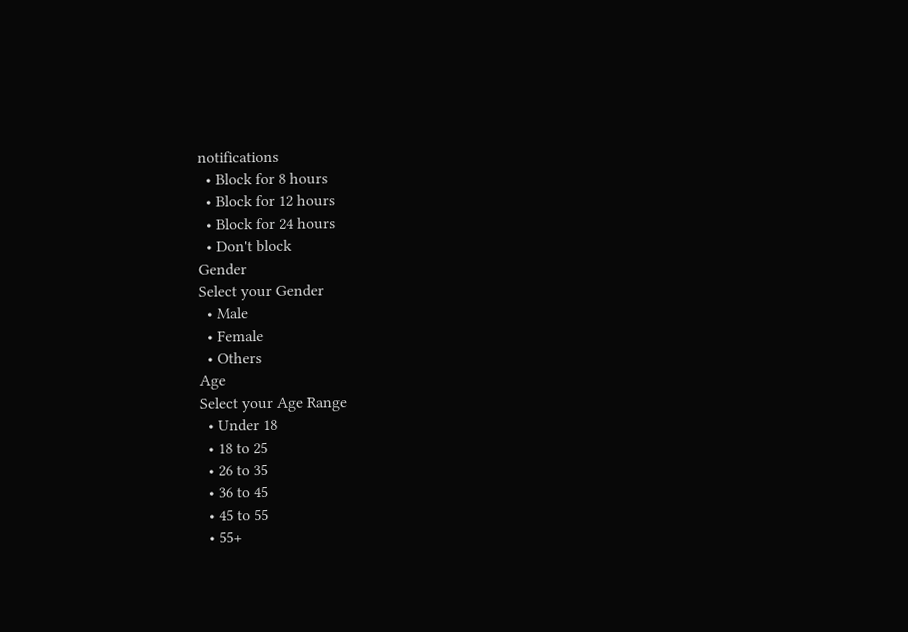notifications
  • Block for 8 hours
  • Block for 12 hours
  • Block for 24 hours
  • Don't block
Gender
Select your Gender
  • Male
  • Female
  • Others
Age
Select your Age Range
  • Under 18
  • 18 to 25
  • 26 to 35
  • 36 to 45
  • 45 to 55
  • 55+